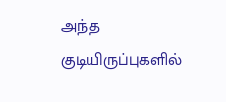அந்த குடியிருப்புகளில்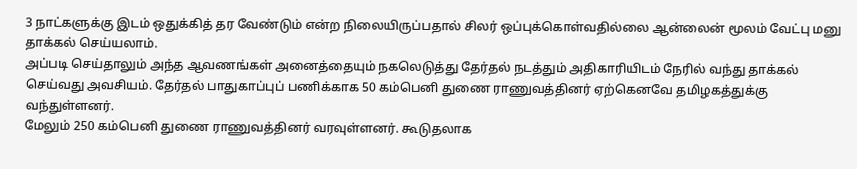3 நாட்களுக்கு இடம் ஒதுக்கித் தர வேண்டும் என்ற நிலையிருப்பதால் சிலர் ஒப்புக்கொள்வதில்லை ஆன்லைன் மூலம் வேட்பு மனு தாக்கல் செய்யலாம்.
அப்படி செய்தாலும் அந்த ஆவணங்கள் அனைத்தையும் நகலெடுத்து தேர்தல் நடத்தும் அதிகாரியிடம் நேரில் வந்து தாக்கல் செய்வது அவசியம். தேர்தல் பாதுகாப்புப் பணிக்காக 50 கம்பெனி துணை ராணுவத்தினர் ஏற்கெனவே தமிழகத்துக்கு வந்துள்ளனர்.
மேலும் 250 கம்பெனி துணை ராணுவத்தினர் வரவுள்ளனர். கூடுதலாக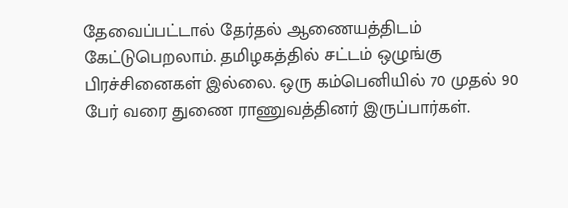தேவைப்பட்டால் தேர்தல் ஆணையத்திடம் கேட்டுபெறலாம். தமிழகத்தில் சட்டம் ஒழுங்கு பிரச்சினைகள் இல்லை. ஒரு கம்பெனியில் 70 முதல் 90 பேர் வரை துணை ராணுவத்தினர் இருப்பார்கள்.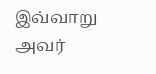இவ்வாறு அவர்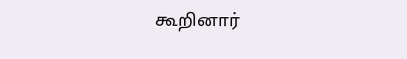கூறினார்